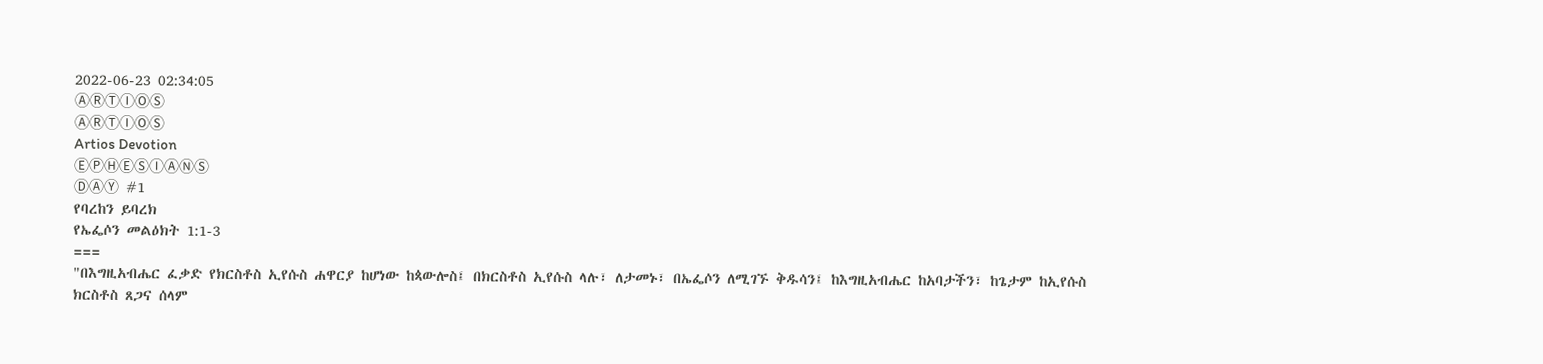2022-06-23 02:34:05
ⒶⓇⓉⒾⓄⓈ
ⒶⓇⓉⒾⓄⓈ
Artios Devotion
ⒺⓅⒽⒺⓈⒾⒶⓃⓈ
ⒹⒶⓎ #1
የባረከን ይባረክ
የኤፌሶን መልዕክት 1:1-3
===
"በእግዚአብሔር ፈቃድ የክርስቶስ ኢየሱስ ሐዋርያ ከሆነው ከጳውሎስ፤ በክርስቶስ ኢየሱስ ላሉ፣ ለታመኑ፣ በኤፌሶን ለሚገኙ ቅዱሳን፤ ከእግዚአብሔር ከአባታችን፣ ከጌታም ከኢየሱስ ክርስቶስ ጸጋና ሰላም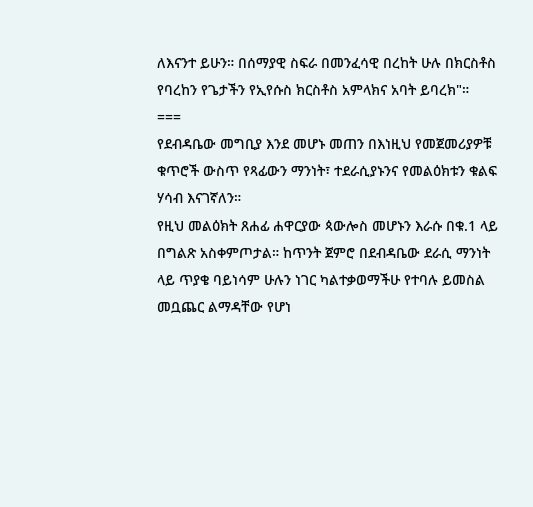ለእናንተ ይሁን። በሰማያዊ ስፍራ በመንፈሳዊ በረከት ሁሉ በክርስቶስ የባረከን የጌታችን የኢየሱስ ክርስቶስ አምላክና አባት ይባረክ"።
===
የደብዳቤው መግቢያ እንደ መሆኑ መጠን በእነዚህ የመጀመሪያዎቹ ቁጥሮች ውስጥ የጻፊውን ማንነት፣ ተደራሲያኑንና የመልዕክቱን ቁልፍ ሃሳብ እናገኛለን።
የዚህ መልዕክት ጸሐፊ ሐዋርያው ጳውሎስ መሆኑን እራሱ በቁ.1 ላይ በግልጽ አስቀምጦታል። ከጥንት ጀምሮ በደብዳቤው ደራሲ ማንነት ላይ ጥያቄ ባይነሳም ሁሉን ነገር ካልተቃወማችሁ የተባሉ ይመስል መቧጨር ልማዳቸው የሆነ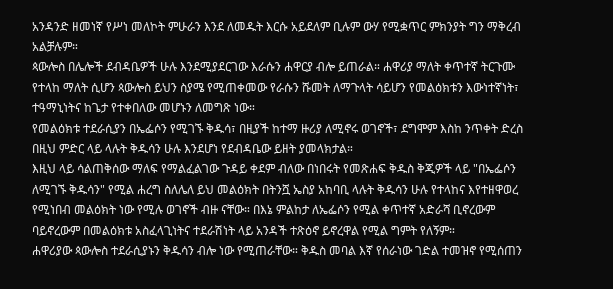አንዳንድ ዘመነኛ የሥነ መለኮት ምሁራን እንደ ለመዱት እርሱ አይደለም ቢሉም ውሃ የሚቋጥር ምክንያት ግን ማቅረብ አልቻሉም።
ጳውሎስ በሌሎች ደብዳቤዎች ሁሉ እንደሚያደርገው እራሱን ሐዋርያ ብሎ ይጠራል። ሐዋሪያ ማለት ቀጥተኛ ትርጉሙ የተላከ ማለት ሲሆን ጳውሎስ ይህን ስያሜ የሚጠቀመው የራሱን ሹመት ለማጉላት ሳይሆን የመልዕክቱን እውነተኛነት፣ ተዓማኒነትና ከጌታ የተቀበለው መሆኑን ለመግጽ ነው።
የመልዕክቱ ተደራሲያን በኤፌሶን የሚገኙ ቅዱሳ፣ በዚያች ከተማ ዙሪያ ለሚኖሩ ወገኖች፣ ደግሞም እስከ ንጥቀት ድረስ በዚህ ምድር ላይ ላሉት ቅዱሳን ሁሉ እንደሆነ የደብዳቤው ይዘት ያመላክታል።
እዚህ ላይ ሳልጠቅሰው ማለፍ የማልፈልገው ጉዳይ ቀደም ብለው በነበሩት የመጽሐፍ ቅዱስ ቅጂዎች ላይ "በኤፌሶን ለሚገኙ ቅዱሳን" የሚል ሐረግ ስለሌለ ይህ መልዕክት በትንሿ ኤስያ አከባቢ ላሉት ቅዱሳን ሁሉ የተላከና እየተዘዋወረ የሚነበብ መልዕክት ነው የሚሉ ወገኖች ብዙ ናቸው። በእኔ ምልከታ ለኤፌሶን የሚል ቀጥተኛ አድራሻ ቢኖረውም ባይኖረውም በመልዕክቱ አስፈላጊነትና ተደራሽነት ላይ አንዳች ተጽዕኖ ይኖረዋል የሚል ግምት የለኝም።
ሐዋሪያው ጳውሎስ ተደራሲያኑን ቅዱሳን ብሎ ነው የሚጠራቸው። ቅዱስ መባል እኛ የሰራነው ገድል ተመዝኖ የሚሰጠን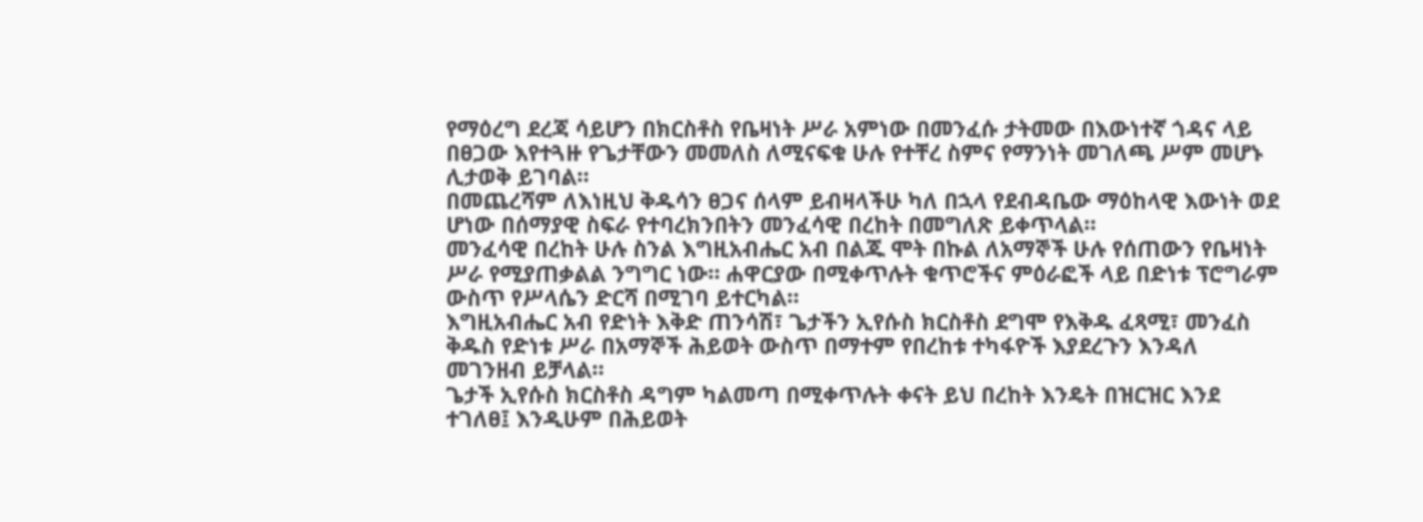የማዕረግ ደረጃ ሳይሆን በክርስቶስ የቤዛነት ሥራ አምነው በመንፈሱ ታትመው በእውነተኛ ጎዳና ላይ በፀጋው እየተጓዙ የጌታቸውን መመለስ ለሚናፍቁ ሁሉ የተቸረ ስምና የማንነት መገለጫ ሥም መሆኑ ሊታወቅ ይገባል።
በመጨረሻም ለእነዚህ ቅዱሳን ፀጋና ሰላም ይብዛላችሁ ካለ በኋላ የደብዳቤው ማዕከላዊ እውነት ወደ ሆነው በሰማያዊ ስፍራ የተባረክንበትን መንፈሳዊ በረከት በመግለጽ ይቀጥላል።
መንፈሳዊ በረከት ሁሉ ስንል እግዚአብሔር አብ በልጁ ሞት በኩል ለአማኞች ሁሉ የሰጠውን የቤዛነት ሥራ የሚያጠቃልል ንግግር ነው። ሐዋርያው በሚቀጥሉት ቁጥሮችና ምዕራፎች ላይ በድነቱ ፕሮግራም ውስጥ የሥላሴን ድርሻ በሚገባ ይተርካል።
እግዚአብሔር አብ የድነት እቅድ ጠንሳሽ፣ ጌታችን ኢየሱስ ክርስቶስ ደግሞ የእቅዱ ፈጻሚ፣ መንፈስ ቅዱስ የድነቱ ሥራ በአማኞች ሕይወት ውስጥ በማተም የበረከቱ ተካፋዮች እያደረጉን እንዳለ መገንዘብ ይቻላል።
ጌታች ኢየሱስ ክርስቶስ ዳግም ካልመጣ በሚቀጥሉት ቀናት ይህ በረከት እንዴት በዝርዝር እንደ ተገለፀ፤ እንዲሁም በሕይወት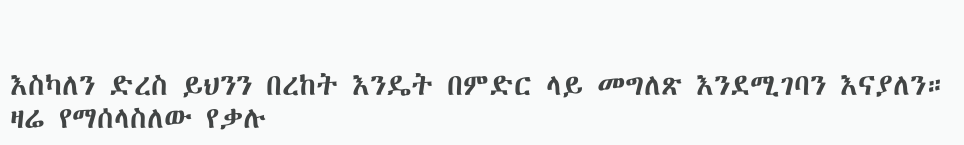እስካለን ድረስ ይህንን በረከት እንዴት በምድር ላይ መግለጽ እንደሚገባን እናያለን።
ዛሬ የማሰላስለው የቃሉ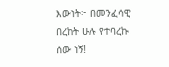እውነት፦ በመንፈሳዊ በረከት ሁሉ የተባረኩ ሰው ነኝ!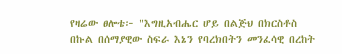የዛሬው ፀሎቴ፦ "እግዚአብሔር ሆይ በልጅህ በክርስቶስ በኩል በሰማያዊው ስፍራ እኔን የባረክበትን መንፈሳዊ በረከት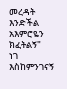መረዳት እንድችል አእምሮዬን ክፈትልኝ"
ነገ እስከምንገናኝ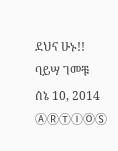ደህና ሁኑ!!
ባይሣ ገመቹ
ሰኔ 10, 2014
ⒶⓇⓉⒾⓄⓈ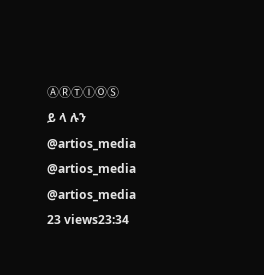ⒶⓇⓉⒾⓄⓈ
ይ ላ ሉን
@artios_media
@artios_media
@artios_media
23 views23:34